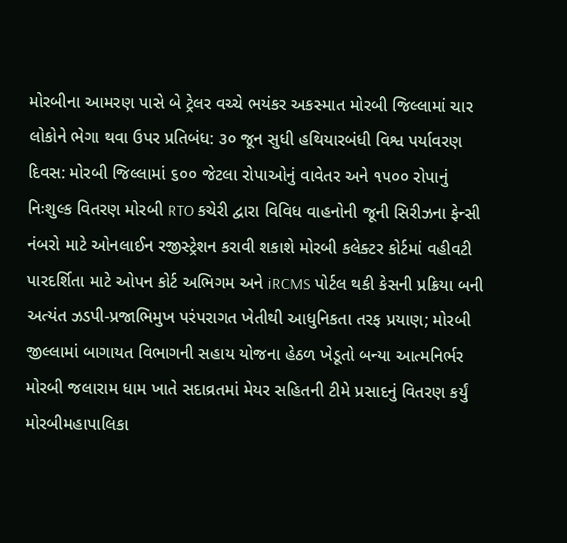મોરબીના આમરણ પાસે બે ટ્રેલર વચ્ચે ભયંકર અકસ્માત મોરબી જિલ્લામાં ચાર લોકોને ભેગા થવા ઉપર પ્રતિબંધ: ૩૦ જૂન સુધી હથિયારબંધી વિશ્વ પર્યાવરણ દિવસ: મોરબી જિલ્લામાં ૬૦૦ જેટલા રોપાઓનું વાવેતર અને ૧૫૦૦ રોપાનું નિઃશુલ્ક વિતરણ મોરબી RTO કચેરી દ્વારા વિવિધ વાહનોની જૂની સિરીઝના ફેન્સી નંબરો માટે ઓનલાઈન રજીસ્ટ્રેશન કરાવી શકાશે મોરબી કલેક્ટર કોર્ટમાં વહીવટી પારદર્શિતા માટે ઓપન કોર્ટ અભિગમ અને iRCMS પોર્ટલ થકી કેસની પ્રક્રિયા બની અત્યંત ઝડપી-પ્રજાભિમુખ પરંપરાગત ખેતીથી આધુનિકતા તરફ પ્રયાણ; મોરબી જીલ્લામાં બાગાયત વિભાગની સહાય યોજના હેઠળ ખેડૂતો બન્યા આત્મનિર્ભર મોરબી જલારામ ધામ ખાતે સદાવ્રતમાં મેયર સહિતની ટીમે પ્રસાદનું વિતરણ કર્યું મોરબીમહાપાલિકા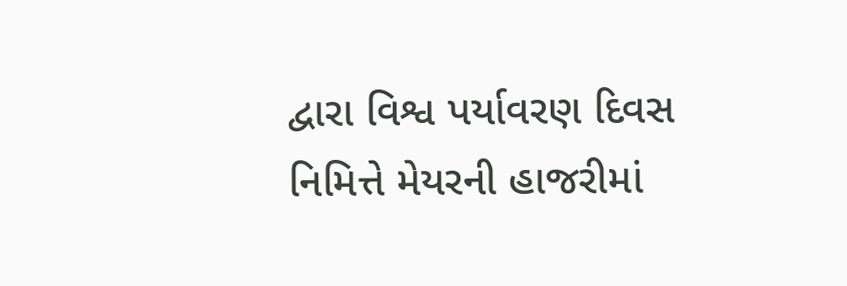દ્વારા વિશ્વ પર્યાવરણ દિવસ નિમિત્તે મેયરની હાજરીમાં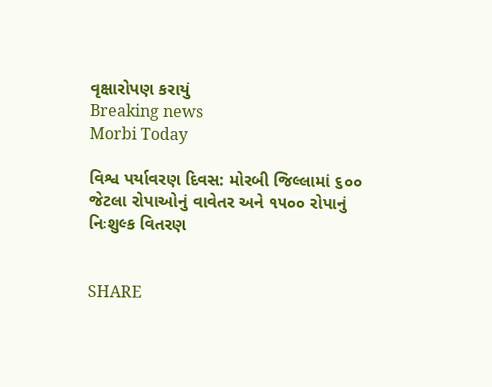વૃક્ષારોપણ કરાયું
Breaking news
Morbi Today

વિશ્વ પર્યાવરણ દિવસ: મોરબી જિલ્લામાં ૬૦૦ જેટલા રોપાઓનું વાવેતર અને ૧૫૦૦ રોપાનું નિઃશુલ્ક વિતરણ


SHARE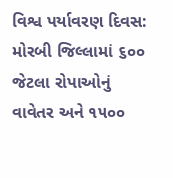વિશ્વ પર્યાવરણ દિવસ: મોરબી જિલ્લામાં ૬૦૦ જેટલા રોપાઓનું વાવેતર અને ૧૫૦૦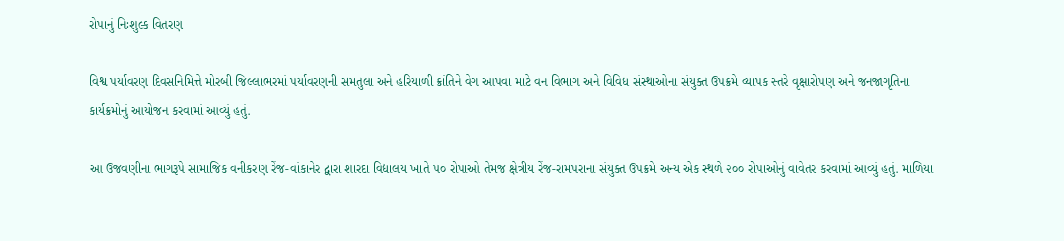રોપાનું નિઃશુલ્ક વિતરણ

વિશ્વ પર્યાવરણ દિવસનિમિત્તે મોરબી જિલ્લાભરમાં પર્યાવરણની સમતુલા અને હરિયાળી ક્રાંતિને વેગ આપવા માટે વન વિભાગ અને વિવિધ સંસ્થાઓના સંયુક્ત ઉપક્રમે વ્યાપક સ્તરે વૃક્ષારોપણ અને જનજાગૃતિના કાર્યક્રમોનું આયોજન કરવામાં આવ્યું હતું.

આ ઉજવણીના ભાગરૂપે સામાજિક વનીકરણ રેંજ-વાંકાનેર દ્વારા શારદા વિદ્યાલય ખાતે ૫૦ રોપાઓ તેમજ ક્ષેત્રીય રેંજ-રામપરાના સંયુક્ત ઉપક્રમે અન્ય એક સ્થળે ૨૦૦ રોપાઓનું વાવેતર કરવામાં આવ્યું હતું. માળિયા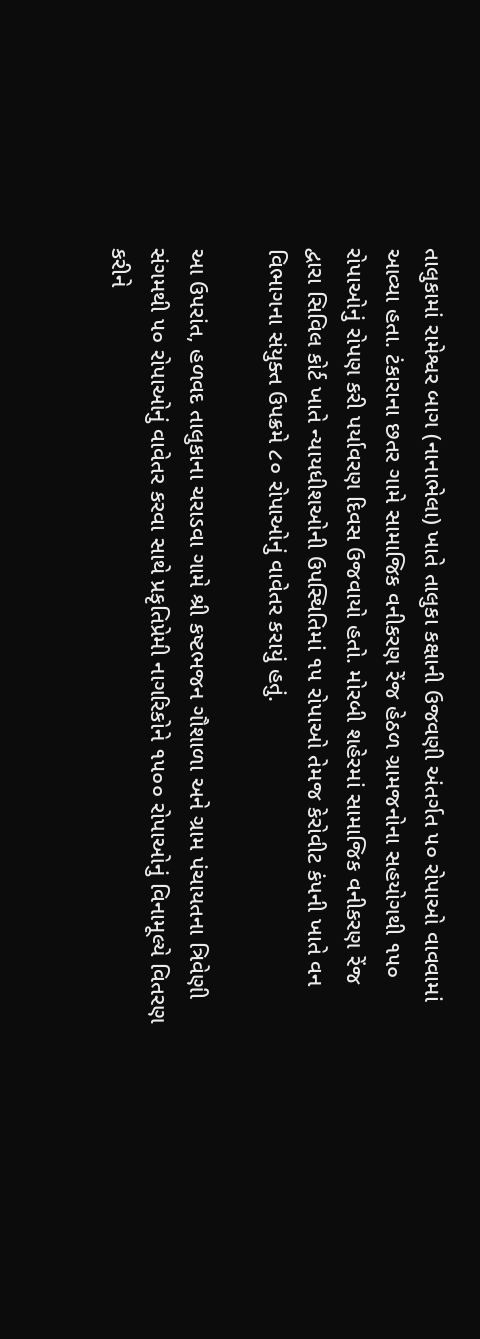તાલુકામાં રામેશ્વર બાગ (નાનાભેલા) ખાતે તાલુકા કક્ષાની ઉજવણી અંતર્ગત ૫૦ રોપાઓ વાવવામાં આવ્યા હતા. ટંકારાના છતર ગામે સામાજિક વનીકરણ રેંજ હેઠળ ગ્રામજનોના સહયોગથી ૧૫૦ રોપાઓનું રોપણ કરી પર્યાવરણ દિવસ ઉજવાયો હતો. મોરબી શહેરમાં સામાજિક વનીકરણ રેંજ દ્વારા સિવિલ કોર્ટ ખાતે ન્યાયધીશઓની ઉપસ્થિતિમાં ૧૫ રોપાઓ તેમજ કેરોવીટ કંપની ખાતે વન વિભાગના સંયુક્ત ઉપક્રમે ૮૦ રોપાઓનું વાવેતર કરાયું હતું.

આ ઉપરાંત, હળવદ તાલુકાના ચરાડવા ગામે શ્રી કષ્ટભજન ગૌશાળા અને ગ્રામ પંચાયતના ત્રિવેણી સંગમથી ૫૦ રોપાઓનું વાવેતર કરવા સાથે પ્રકૃતિપ્રેમી નાગરિકોને ૧૫૦૦ રોપાઓનું વિનામૂલ્યે વિતરણ કરીને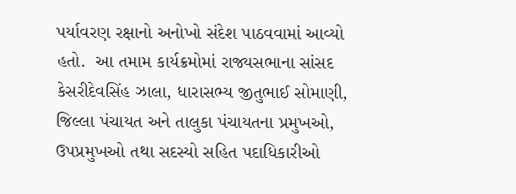પર્યાવરણ રક્ષાનો અનોખો સંદેશ પાઠવવામાં આવ્યો હતો.  આ તમામ કાર્યક્રમોમાં રાજ્યસભાના સાંસદ કેસરીદેવસિંહ ઝાલા, ધારાસભ્ય જીતુભાઈ સોમાણી, જિલ્લા પંચાયત અને તાલુકા પંચાયતના પ્રમુખઓ, ઉપપ્રમુખઓ તથા સદસ્યો સહિત પદાધિકારીઓ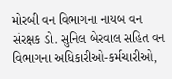મોરબી વન વિભાગના નાયબ વન સંરક્ષક ડો. સુનિલ બેરવાલ સહિત વન વિભાગના અધિકારીઓ-કર્મચારીઓ,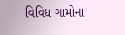વિવિધ ગામોના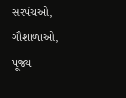સરપંચઓ, ગૌશાળાઓ, પૂજ્ય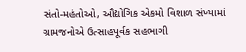સંતો-મહંતોઓ, ઔદ્યોગિક એકમો વિશાળ સંખ્યામાં ગ્રામજનોએ ઉત્સાહપૂર્વક સહભાગી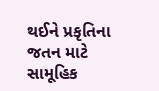થઈને પ્રકૃતિના જતન માટે સામૂહિક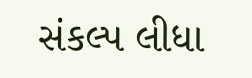સંકલ્પ લીધા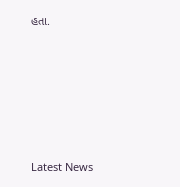હતા.






Latest News